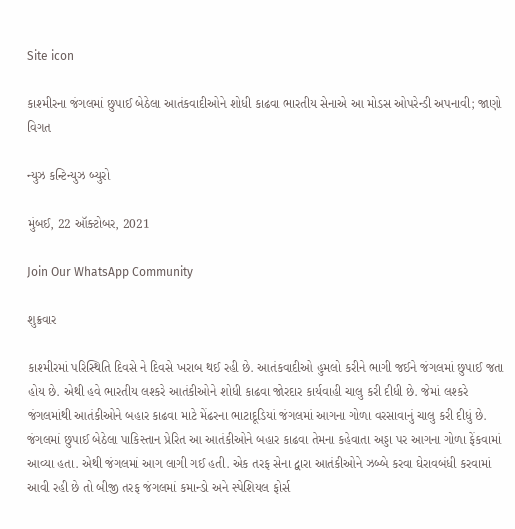Site icon

કાશ્મીરના જંગલમાં છુપાઈ બેઠેલા આતંકવાદીઓને શોધી કાઢવા ભારતીય સેનાએ આ મોડસ ઓપરેન્ડી અપનાવી; જાણો વિગત

ન્યુઝ કન્ટિન્યુઝ બ્યુરો

મુંબઈ, 22 ઑક્ટોબર, 2021

Join Our WhatsApp Community

શુક્રવાર

કાશ્મીરમાં પરિસ્થિતિ દિવસે ને દિવસે ખરાબ થઈ રહી છે. આતંકવાદીઓ હુમલો કરીને ભાગી જઈને જંગલમાં છુપાઈ જતા હોય છે. એથી હવે ભારતીય લશ્કરે આતંકીઓને શોધી કાઢવા જોરદાર કાર્યવાહી ચાલુ કરી દીધી છે. જેમાં લશ્કરે જંગલમાંથી આતંકીઓને બહાર કાઢવા માટે મેંઢરના ભાટાદૂડિયાં જંગલમાં આગના ગોળા વરસાવાનું ચાલુ કરી દીધું છે. જંગલમાં છુપાઈ બેઠેલા પાકિસ્તાન પ્રેરિત આ આતંકીઓને બહાર કાઢવા તેમના કહેવાતા અડ્ડા પર આગના ગોળા ફેંકવામાં આવ્યા હતા. એથી જંગલમાં આગ લાગી ગઈ હતી. એક તરફ સેના દ્વારા આતંકીઓને ઝબ્બે કરવા ઘેરાવબંધી કરવામાં આવી રહી છે તો બીજી તરફ જંગલમાં કમાન્ડો અને સ્પેશિયલ ફોર્સ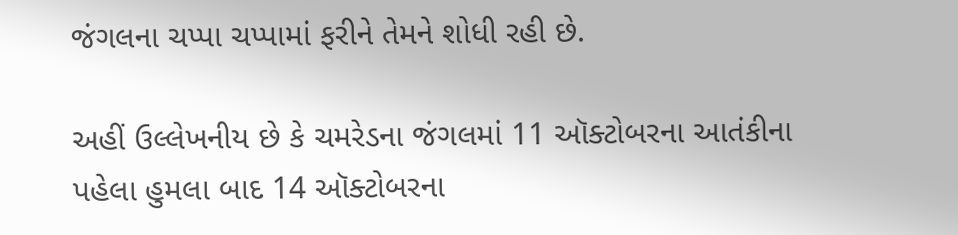જંગલના ચપ્પા ચપ્પામાં ફરીને તેમને શોધી રહી છે.

અહીં ઉલ્લેખનીય છે કે ચમરેડના જંગલમાં 11 ઑક્ટોબરના આતંકીના પહેલા હુમલા બાદ 14 ઑક્ટોબરના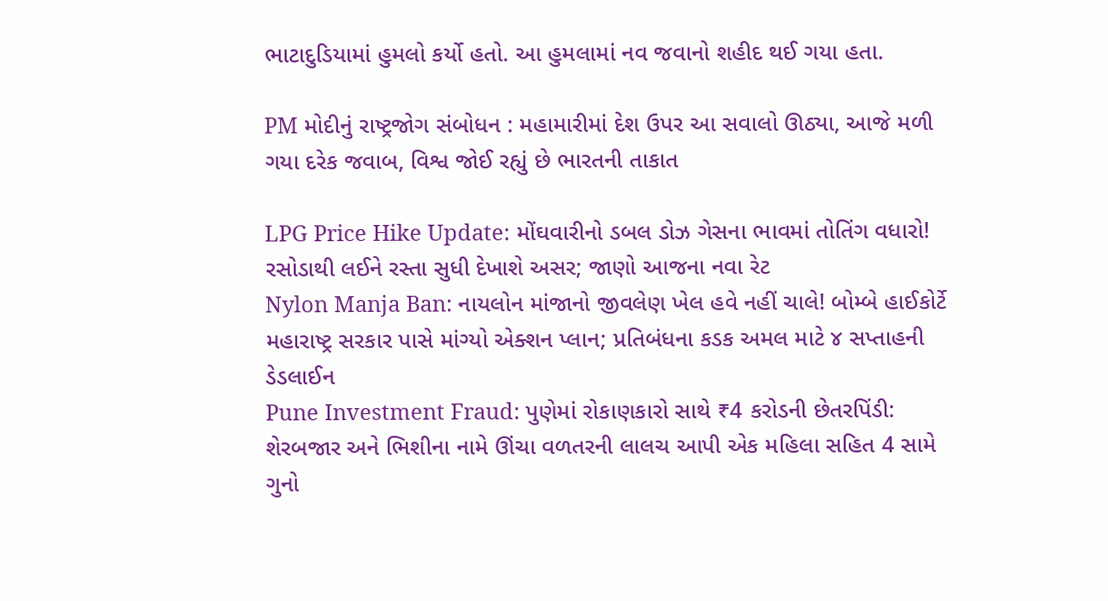ભાટાદુડિયામાં હુમલો કર્યો હતો. આ હુમલામાં નવ જવાનો શહીદ થઈ ગયા હતા.

PM મોદીનું રાષ્ટ્રજોગ સંબોધન : મહામારીમાં દેશ ઉપર આ સવાલો ઊઠ્યા, આજે મળી ગયા દરેક જવાબ, વિશ્વ જોઈ રહ્યું છે ભારતની તાકાત

LPG Price Hike Update: મોંઘવારીનો ડબલ ડોઝ ગેસના ભાવમાં તોતિંગ વધારો! રસોડાથી લઈને રસ્તા સુધી દેખાશે અસર; જાણો આજના નવા રેટ
Nylon Manja Ban: નાયલોન માંજાનો જીવલેણ ખેલ હવે નહીં ચાલે! બોમ્બે હાઈકોર્ટે મહારાષ્ટ્ર સરકાર પાસે માંગ્યો એક્શન પ્લાન; પ્રતિબંધના કડક અમલ માટે ૪ સપ્તાહની ડેડલાઈન
Pune Investment Fraud: પુણેમાં રોકાણકારો સાથે ₹4 કરોડની છેતરપિંડી: શેરબજાર અને ભિશીના નામે ઊંચા વળતરની લાલચ આપી એક મહિલા સહિત 4 સામે ગુનો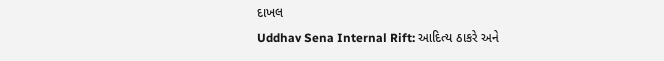દાખલ
Uddhav Sena Internal Rift: આદિત્ય ઠાકરે અને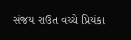સંજય રાઉત વચ્ચે પ્રિયંકા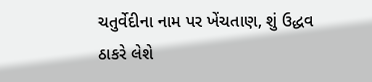ચતુર્વેદીના નામ પર ખેંચતાણ, શું ઉદ્ધવ ઠાકરે લેશે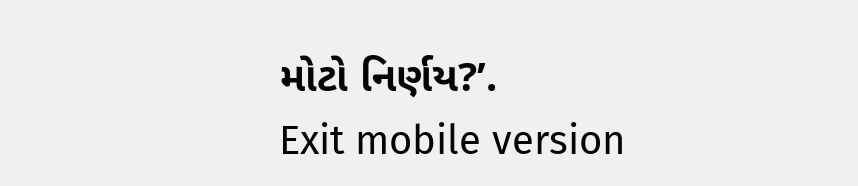મોટો નિર્ણય?’.
Exit mobile version